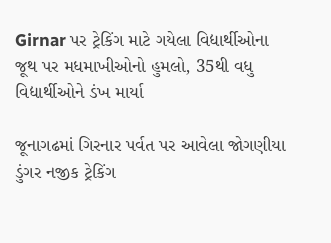Girnar પર ટ્રેકિંગ માટે ગયેલા વિદ્યાર્થીઓના જૂથ પર મધમાખીઓનો હુમલો, 35થી વધુ વિદ્યાર્થીઓને ડંખ માર્યા

જૂનાગઢમાં ગિરનાર પર્વત પર આવેલા જોગણીયા ડુંગર નજીક ટ્રેકિંગ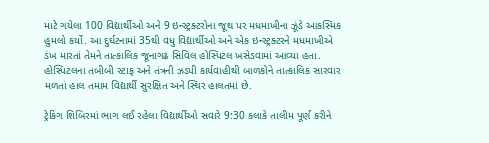માટે ગયેલા 100 વિદ્યાર્થીઓ અને 9 ઇન્સ્ટ્રક્ટરોના જૂથ પર મધમાખીના ઝૂંડે આકસ્મિક હુમલો કર્યો. આ દુર્ઘટનામાં 35થી વધુ વિદ્યાર્થીઓ અને એક ઇન્સ્ટ્રક્ટરને મધમાખીએ ડંખ મારતાં તેમને તાત્કાલિક જૂનાગઢ સિવિલ હોસ્પિટલ ખસેડવામાં આવ્યા હતા. હોસ્પિટલના તબીબી સ્ટાફ અને તંત્રની ઝડપી કાર્યવાહીથી બાળકોને તાત્કાલિક સારવાર મળતાં હાલ તમામ વિદ્યાર્થી સુરક્ષિત અને સ્થિર હાલતમાં છે.

ટ્રેકિંગ શિબિરમાં ભાગ લઈ રહેલા વિદ્યાર્થીઓ સવારે 9:30 કલાકે તાલીમ પૂર્ણ કરીને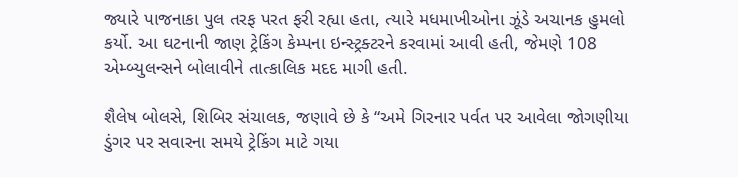જ્યારે પાજનાકા પુલ તરફ પરત ફરી રહ્યા હતા, ત્યારે મધમાખીઓના ઝૂંડે અચાનક હુમલો કર્યો. આ ઘટનાની જાણ ટ્રેકિંગ કેમ્પના ઇન્સ્ટ્રક્ટરને કરવામાં આવી હતી, જેમણે 108 એમ્બ્યુલન્સને બોલાવીને તાત્કાલિક મદદ માગી હતી.

શૈલેષ બોલસે, શિબિર સંચાલક, જણાવે છે કે “અમે ગિરનાર પર્વત પર આવેલા જોગણીયા ડુંગર પર સવારના સમયે ટ્રેકિંગ માટે ગયા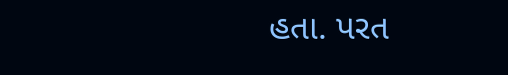હતા. પરત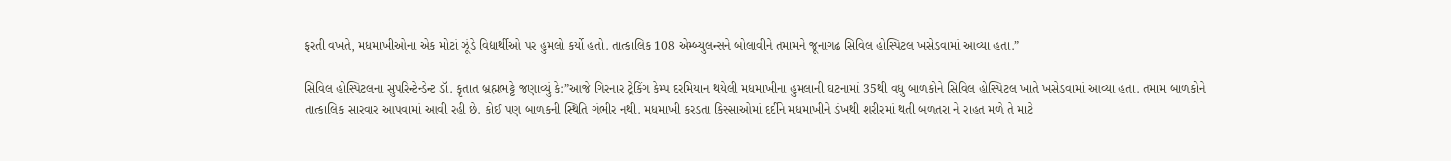ફરતી વખતે, મધમાખીઓના એક મોટાં ઝૂંડે વિદ્યાર્થીઓ પર હુમલો કર્યો હતો. તાત્કાલિક 108 એમ્બ્યુલન્સને બોલાવીને તમામને જૂનાગઢ સિવિલ હોસ્પિટલ ખસેડવામાં આવ્યા હતા.”

સિવિલ હોસ્પિટલના સુપરિન્ટેન્ડેન્ટ ડૉ. કૃતાત બ્રહ્મભટ્ટે જણાવ્યું કે:”આજે ગિરનાર ટ્રેકિંગ કેમ્પ દરમિયાન થયેલી મધમાખીના હુમલાની ઘટનામાં 35થી વધુ બાળકોને સિવિલ હોસ્પિટલ ખાતે ખસેડવામાં આવ્યા હતા. તમામ બાળકોને તાત્કાલિક સારવાર આપવામાં આવી રહી છે. કોઈ પણ બાળકની સ્થિતિ ગંભીર નથી. મધમાખી કરડતા કિસ્સાઓમાં દર્દીને મધમાખીને ડંખથી શરીરમાં થતી બળતરા ને રાહત મળે તે માટે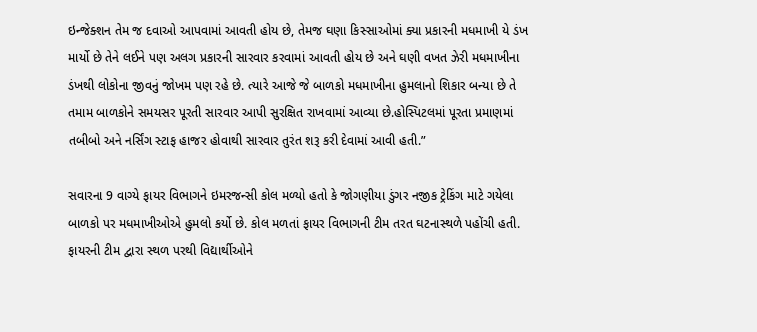ઇન્જેક્શન તેમ જ દવાઓ આપવામાં આવતી હોય છે, તેમજ ઘણા કિસ્સાઓમાં ક્યા પ્રકારની મધમાખી યે ડંખ માર્યો છે તેને લઈને પણ અલગ પ્રકારની સારવાર કરવામાં આવતી હોય છે અને ઘણી વખત ઝેરી મધમાખીના ડંખથી લોકોના જીવનું જોખમ પણ રહે છે. ત્યારે આજે જે બાળકો મધમાખીના હુમલાનો શિકાર બન્યા છે તે તમામ બાળકોને સમયસર પૂરતી સારવાર આપી સુરક્ષિત રાખવામાં આવ્યા છે.હોસ્પિટલમાં પૂરતા પ્રમાણમાં તબીબો અને નર્સિંગ સ્ટાફ હાજર હોવાથી સારવાર તુરંત શરૂ કરી દેવામાં આવી હતી.”

સવારના 9 વાગ્યે ફાયર વિભાગને ઇમરજન્સી કોલ મળ્યો હતો કે જોગણીયા ડુંગર નજીક ટ્રેકિંગ માટે ગયેલા બાળકો પર મધમાખીઓએ હુમલો કર્યો છે. કોલ મળતાં ફાયર વિભાગની ટીમ તરત ઘટનાસ્થળે પહોંચી હતી. ફાયરની ટીમ દ્વારા સ્થળ પરથી વિદ્યાર્થીઓને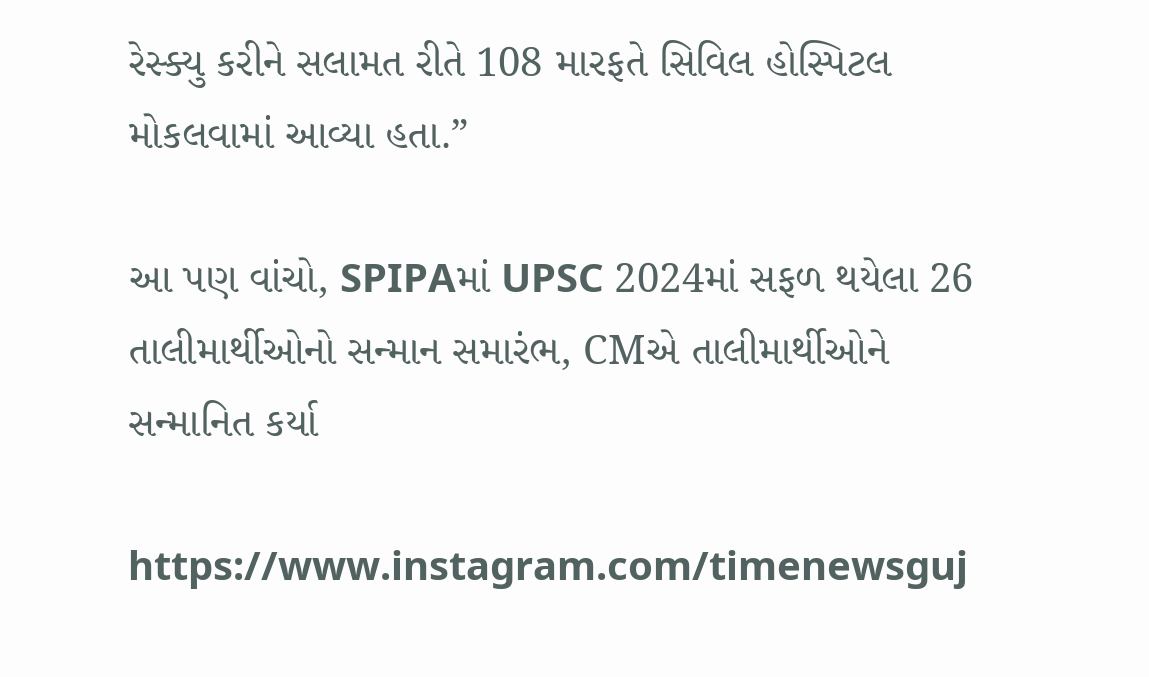રેસ્ક્યુ કરીને સલામત રીતે 108 મારફતે સિવિલ હોસ્પિટલ મોકલવામાં આવ્યા હતા.”

આ પણ વાંચો, SPIPAમાં UPSC 2024માં સફળ થયેલા 26 તાલીમાર્થીઓનો સન્માન સમારંભ, CMએ તાલીમાર્થીઓને સન્માનિત કર્યા

https://www.instagram.com/timenewsguj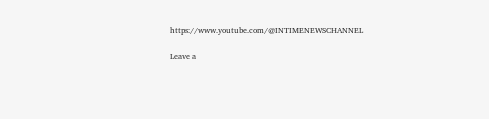https://www.youtube.com/@INTIMENEWSCHANNEL

Leave a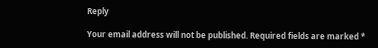Reply

Your email address will not be published. Required fields are marked *